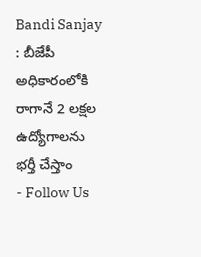Bandi Sanjay : బీజేపీ అధికారంలోకి రాగానే 2 లక్షల ఉద్యోగాలను భర్తీ చేస్తాం
- Follow Us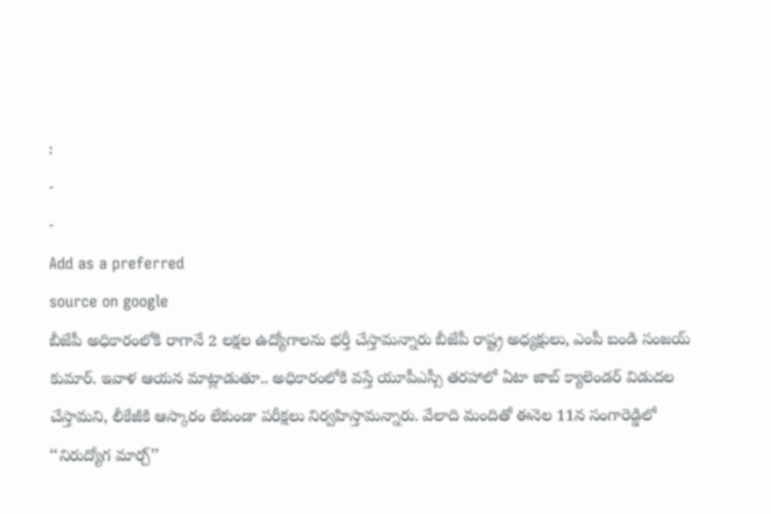:
-
-
Add as a preferred
source on google
బీజేపీ అధికారంలోకి రాగానే 2 లక్షల ఉద్యోగాలను భర్తీ చేస్తామన్నారు బీజేపీ రాష్ట్ర అధ్యక్షులు, ఎంపీ బండి సంజయ్ కుమార్. ఇవాళ ఆయన మాట్లాడుతూ.. అధికారంలోకి వస్తే యూపీఎస్సీ తరహాలో ఏటా జాబ్ క్యాలెండర్ విడుదల చేస్తామని, లీకేజీకి ఆస్కారం లేకుండా పరీక్షలు నిర్వహిస్తామన్నారు. వేలాది మందితో ఈనెల 11న సంగారెడ్డిలో ‘‘నిరుద్యోగ మార్చ్’’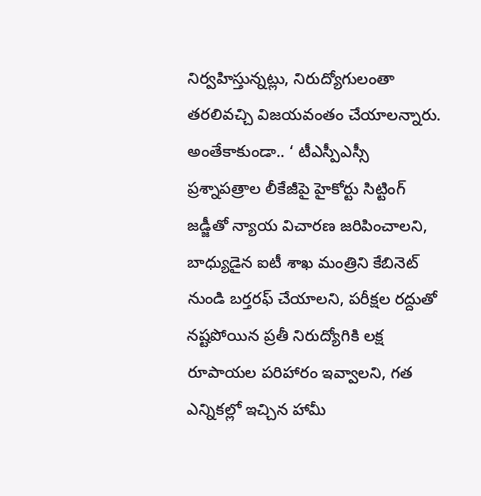నిర్వహిస్తున్నట్లు, నిరుద్యోగులంతా తరలివచ్చి విజయవంతం చేయాలన్నారు. అంతేకాకుండా.. ‘ టీఎస్పీఎస్సీ ప్రశ్నాపత్రాల లీకేజీపై హైకోర్టు సిట్టింగ్ జడ్జీతో న్యాయ విచారణ జరిపించాలని, బాధ్యుడైన ఐటీ శాఖ మంత్రిని కేబినెట్ నుండి బర్తరఫ్ చేయాలని, పరీక్షల రద్దుతో నష్టపోయిన ప్రతీ నిరుద్యోగికి లక్ష రూపాయల పరిహారం ఇవ్వాలని, గత ఎన్నికల్లో ఇచ్చిన హామీ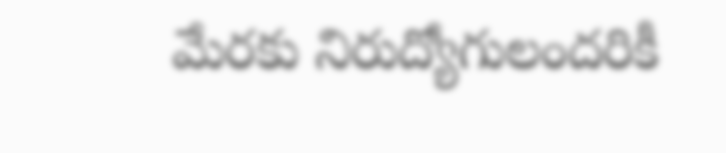మేరకు నిరుద్యోగులందరికీ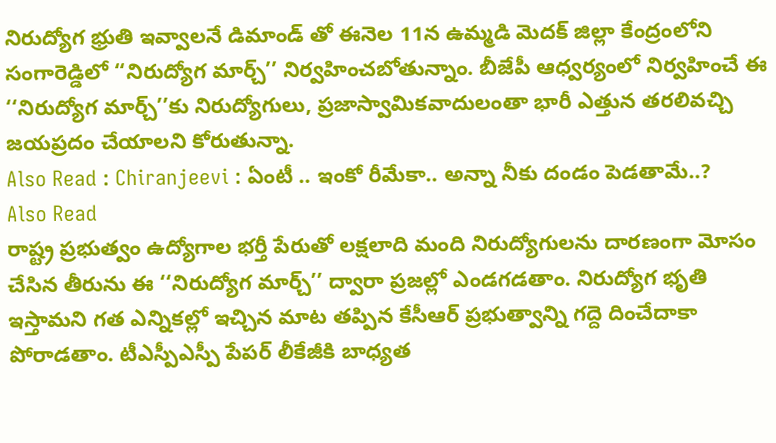నిరుద్యోగ భ్రుతి ఇవ్వాలనే డిమాండ్ తో ఈనెల 11న ఉమ్మడి మెదక్ జిల్లా కేంద్రంలోని సంగారెడ్డిలో ‘‘నిరుద్యోగ మార్చ్’’ నిర్వహించబోతున్నాం. బీజేపీ ఆధ్వర్యంలో నిర్వహించే ఈ ‘‘నిరుద్యోగ మార్చ్’’కు నిరుద్యోగులు, ప్రజాస్వామికవాదులంతా భారీ ఎత్తున తరలివచ్చి జయప్రదం చేయాలని కోరుతున్నా.
Also Read : Chiranjeevi : ఏంటీ .. ఇంకో రీమేకా.. అన్నా నీకు దండం పెడతామే..?
Also Read
రాష్ట్ర ప్రభుత్వం ఉద్యోగాల భర్తీ పేరుతో లక్షలాది మంది నిరుద్యోగులను దారణంగా మోసం చేసిన తీరును ఈ ‘‘నిరుద్యోగ మార్చ్’’ ద్వారా ప్రజల్లో ఎండగడతాం. నిరుద్యోగ భృతి ఇస్తామని గత ఎన్నికల్లో ఇచ్చిన మాట తప్పిన కేసీఆర్ ప్రభుత్వాన్ని గద్దె దించేదాకా పోరాడతాం. టీఎస్పీఎస్పీ పేపర్ లీకేజీకి బాధ్యత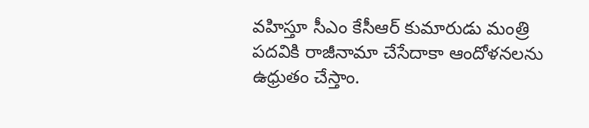వహిస్తూ సీఎం కేసీఆర్ కుమారుడు మంత్రి పదవికి రాజీనామా చేసేదాకా ఆందోళనలను ఉధ్రుతం చేస్తాం.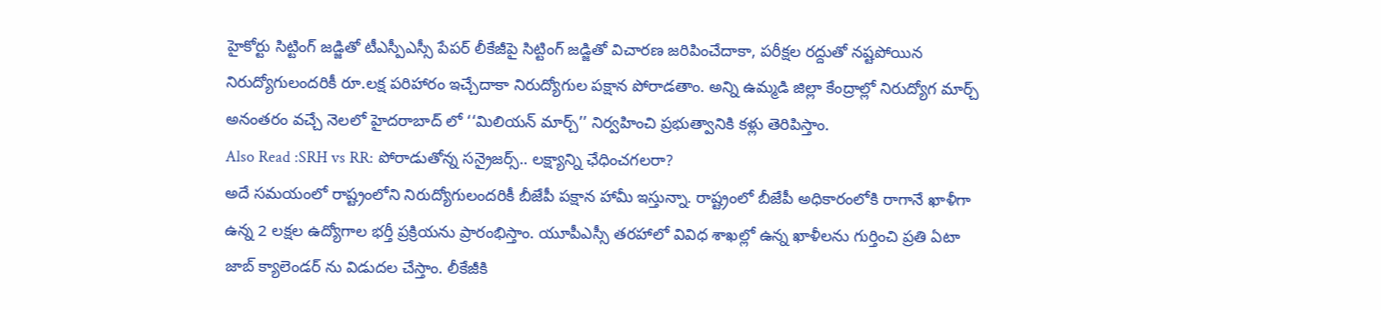హైకోర్టు సిట్టింగ్ జడ్జితో టీఎస్పీఎస్సీ పేపర్ లీకేజీపై సిట్టింగ్ జడ్జితో విచారణ జరిపించేదాకా, పరీక్షల రద్దుతో నష్టపోయిన నిరుద్యోగులందరికీ రూ.లక్ష పరిహారం ఇచ్చేదాకా నిరుద్యోగుల పక్షాన పోరాడతాం. అన్ని ఉమ్మడి జిల్లా కేంద్రాల్లో నిరుద్యోగ మార్చ్ అనంతరం వచ్చే నెలలో హైదరాబాద్ లో ‘‘మిలియన్ మార్చ్’’ నిర్వహించి ప్రభుత్వానికి కళ్లు తెరిపిస్తాం.
Also Read :SRH vs RR: పోరాడుతోన్న సన్రైజర్స్.. లక్ష్యాన్ని ఛేధించగలరా?
అదే సమయంలో రాష్ట్రంలోని నిరుద్యోగులందరికీ బీజేపీ పక్షాన హామీ ఇస్తున్నా. రాష్ట్రంలో బీజేపీ అధికారంలోకి రాగానే ఖాళీగా ఉన్న 2 లక్షల ఉద్యోగాల భర్తీ ప్రక్రియను ప్రారంభిస్తాం. యూపీఎస్సీ తరహాలో వివిధ శాఖల్లో ఉన్న ఖాళీలను గుర్తించి ప్రతి ఏటా జాబ్ క్యాలెండర్ ను విడుదల చేస్తాం. లీకేజీకి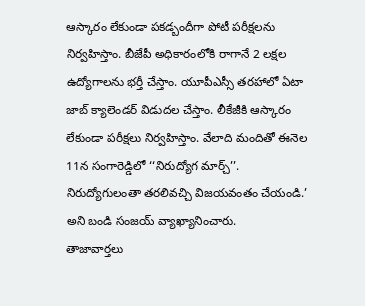ఆస్కారం లేకుండా పకడ్బందీగా పోటీ పరీక్షలను నిర్వహిస్తాం. బీజేపీ అధికారంలోకి రాగానే 2 లక్షల ఉద్యోగాలను భర్తీ చేస్తాం. యూపీఎస్సీ తరహాలో ఏటా జాబ్ క్యాలెండర్ విడుదల చేస్తాం. లీకేజీకి ఆస్కారం లేకుండా పరీక్షలు నిర్వహిస్తాం. వేలాది మందితో ఈనెల 11న సంగారెడ్డిలో ‘‘నిరుద్యోగ మార్చ్’’. నిరుద్యోగులంతా తరలివచ్చి విజయవంతం చేయండి.’ అని బండి సంజయ్ వ్యాఖ్యానించారు.
తాజావార్తలు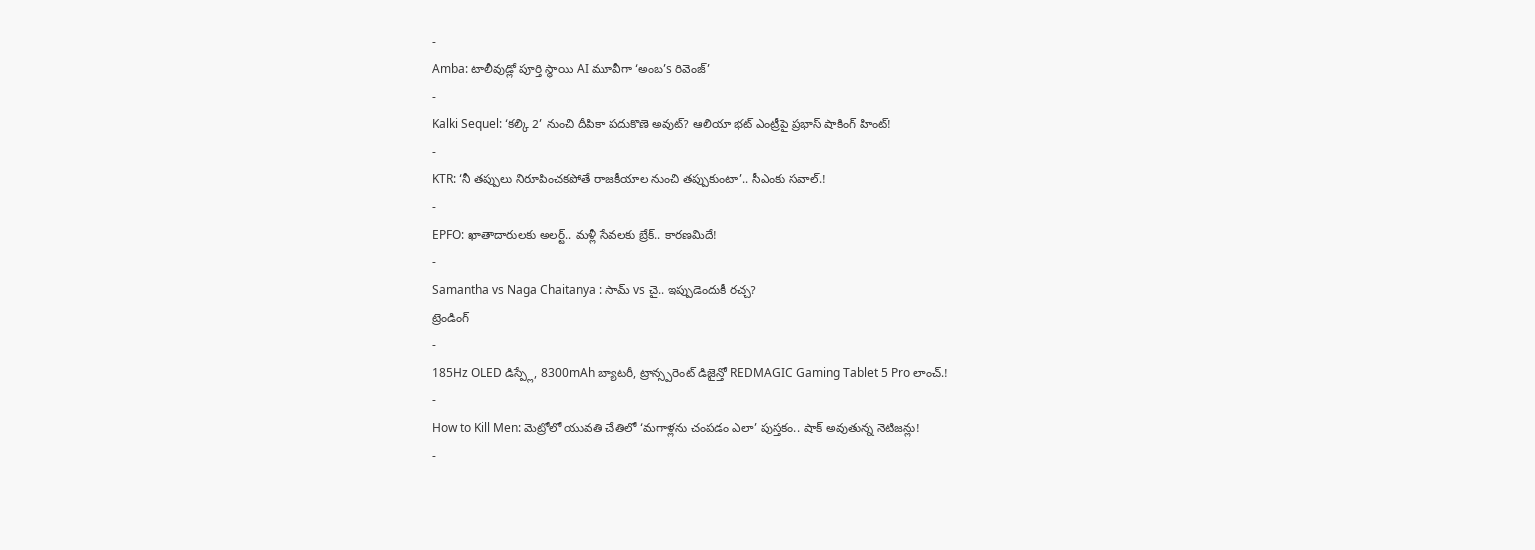-
Amba: టాలీవుడ్లో పూర్తి స్థాయి AI మూవీగా ‘అంబ’s రివెంజ్’
-
Kalki Sequel: ‘కల్కి 2’ నుంచి దీపికా పదుకొణె అవుట్? ఆలియా భట్ ఎంట్రీపై ప్రభాస్ షాకింగ్ హింట్!
-
KTR: ‘నీ తప్పులు నిరూపించకపోతే రాజకీయాల నుంచి తప్పుకుంటా’.. సీఎంకు సవాల్.!
-
EPFO: ఖాతాదారులకు అలర్ట్.. మళ్లీ సేవలకు బ్రేక్.. కారణమిదే!
-
Samantha vs Naga Chaitanya : సామ్ vs చై.. ఇప్పుడెందుకీ రచ్చ?
ట్రెండింగ్
-
185Hz OLED డిస్ప్లే, 8300mAh బ్యాటరీ, ట్రాన్స్పరెంట్ డిజైన్తో REDMAGIC Gaming Tablet 5 Pro లాంచ్.!
-
How to Kill Men: మెట్రోలో యువతి చేతిలో ‘మగాళ్లను చంపడం ఎలా’ పుస్తకం.. షాక్ అవుతున్న నెటిజన్లు!
-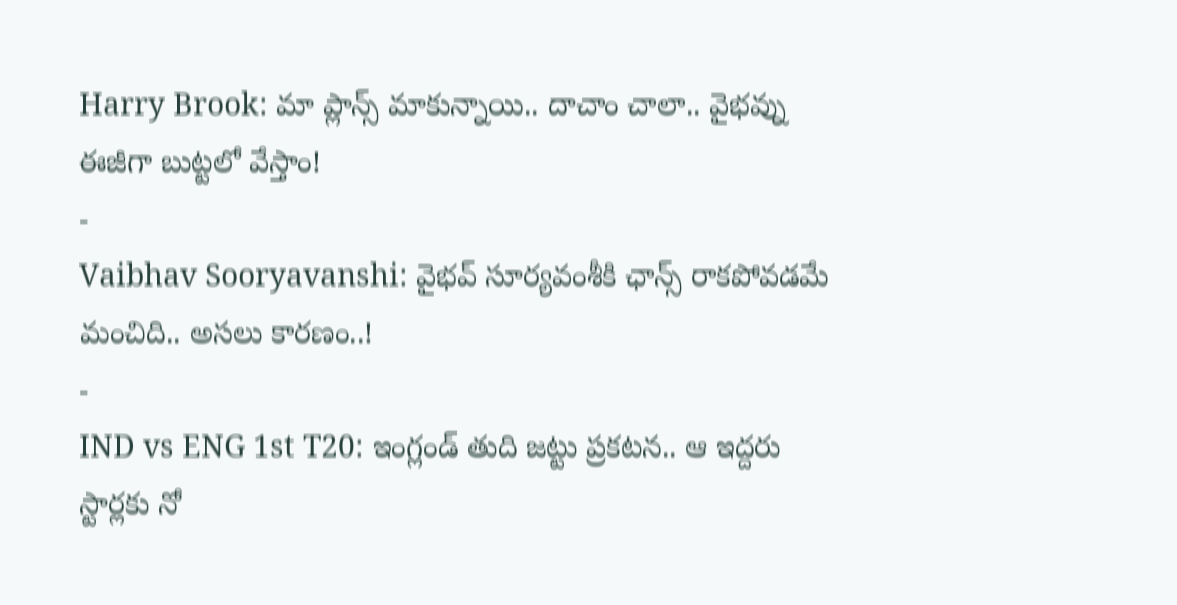Harry Brook: మా ప్లాన్స్ మాకున్నాయి.. దాచాం చాలా.. వైభవ్ను ఈజీగా బుట్టలో వేస్తాం!
-
Vaibhav Sooryavanshi: వైభవ్ సూర్యవంశీకి ఛాన్స్ రాకపోవడమే మంచిది.. అసలు కారణం..!
-
IND vs ENG 1st T20: ఇంగ్లండ్ తుది జట్టు ప్రకటన.. ఆ ఇద్దరు స్టార్లకు నో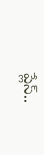ప్లేస్..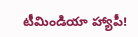టీమిండియా హ్యాపీ!